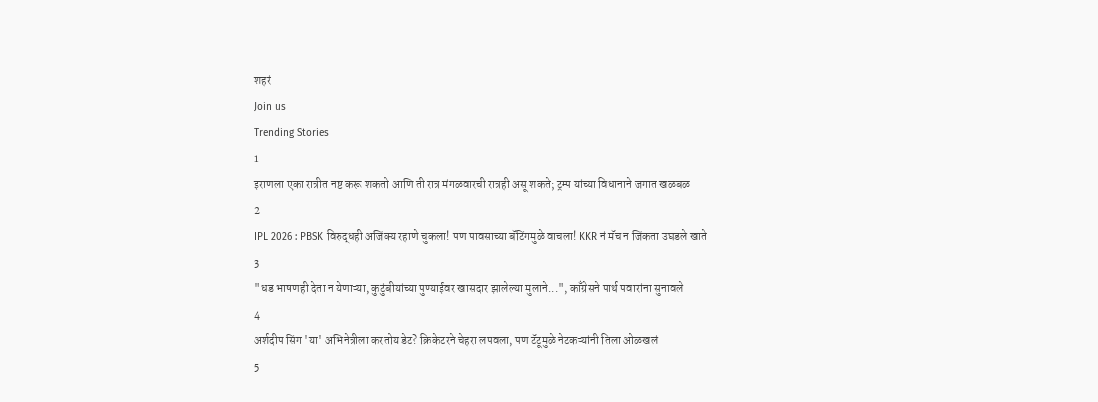शहरं
Join us
Trending Stories
1
इराणला एका रात्रीत नष्ट करू शकतो आणि ती रात्र मंगळवारची रात्रही असू शकते; ट्रम्प यांच्या विधानाने जगात खळबळ
2
IPL 2026 : PBSK विरुद्धही अजिंक्य रहाणे चुकला! पण पावसाच्या बॅटिंगमुळे वाचला! KKR नं मॅच न जिंकता उघडले खाते
3
"धड भाषणही देता न येणाऱ्या, कुटुंबीयांच्या पुण्याईवर खासदार झालेल्या मुलाने...", काँग्रेसने पार्थ पवारांना सुनावले
4
अर्शदीप सिंग 'या' अभिनेत्रीला करतोय डेट? क्रिकेटरने चेहरा लपवला, पण टॅटूमुळे नेटकऱ्यांनी तिला ओळखलं
5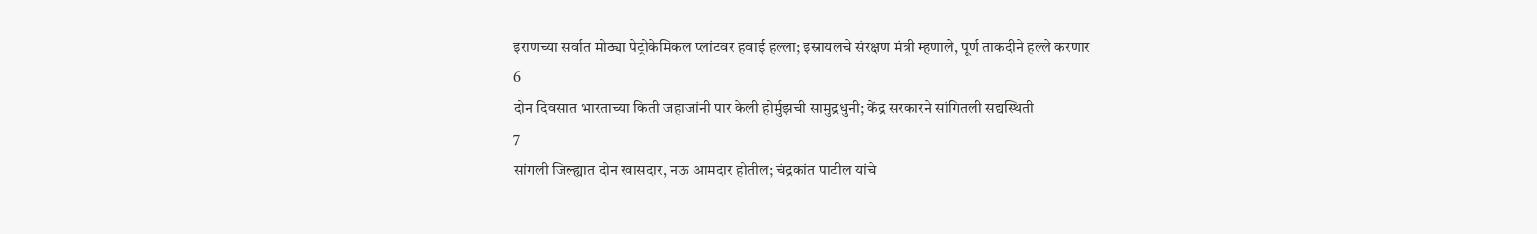इराणच्या सर्वात मोठ्या पेट्रोकेमिकल प्लांटवर हवाई हल्ला; इस्रायलचे संरक्षण मंत्री म्हणाले, पूर्ण ताकदीने हल्ले करणार
6
दोन दिवसात भारताच्या किती जहाजांनी पार केली होर्मुझची सामुद्रधुनी; केंद्र सरकारने सांगितली सद्यस्थिती
7
सांगली जिल्ह्यात दोन खासदार, नऊ आमदार होतील; चंद्रकांत पाटील यांचे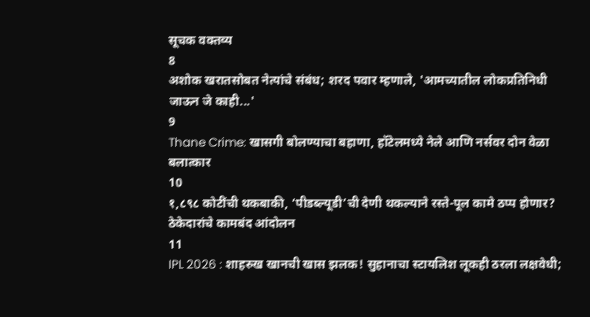सूचक वक्तव्य
8
अशोक खरातसोबत नेत्यांचे संबंध; शरद पवार म्हणाले, 'आमच्यातील लोकप्रतिनिधी जाऊन जे काही...'
9
Thane Crime: खासगी बोलण्याचा बहाणा, हॉटेलमध्ये नेले आणि नर्सवर दोन वेळा बलात्कार
10
१,८९८ कोटींची थकबाकी, ‘पीडब्ल्यूडी’ची देणी थकल्याने रस्ते-पूल कामे ठप्प होणार? ठेकेदारांचे कामबंद आंदोलन
11
IPL 2026 : शाहरुख खानची खास झलक! सुहानाचा स्टायलिश लूकही ठरला लक्षवेधी;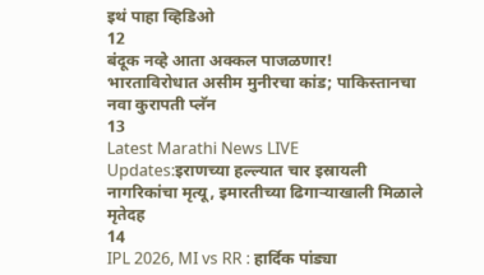इथं पाहा व्हिडिओ
12
बंदूक नव्हे आता अक्कल पाजळणार! भारताविरोधात असीम मुनीरचा कांड; पाकिस्तानचा नवा कुरापती प्लॅन
13
Latest Marathi News LIVE Updates:इराणच्या हल्ल्यात चार इस्रायली नागरिकांचा मृत्यू, इमारतीच्या ढिगाऱ्याखाली मिळाले मृतेदह
14
IPL 2026, MI vs RR : हार्दिक पांड्या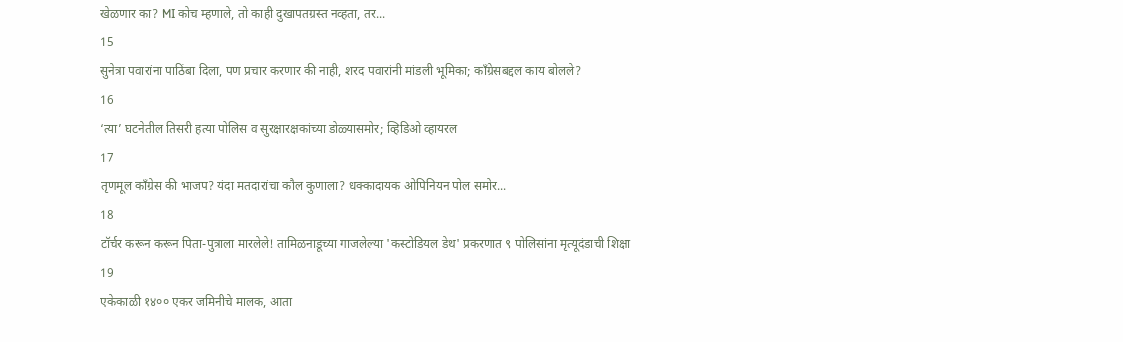खेळणार का? MI कोच म्हणाले, तो काही दुखापतग्रस्त नव्हता, तर...
15
सुनेत्रा पवारांना पाठिंबा दिला, पण प्रचार करणार की नाही, शरद पवारांनी मांडली भूमिका; काँग्रेसबद्दल काय बोलले?
16
‘त्या’ घटनेतील तिसरी हत्या पोलिस व सुरक्षारक्षकांच्या डोळ्यासमोर; व्हिडिओ व्हायरल
17
तृणमूल काँग्रेस की भाजप? यंदा मतदारांचा कौल कुणाला? धक्कादायक ओपिनियन पोल समोर...
18
टॉर्चर करून करून पिता-पुत्राला मारलेले! तामिळनाडूच्या गाजलेल्या 'कस्टोडियल डेथ' प्रकरणात ९ पोलिसांना मृत्यूदंडाची शिक्षा
19
एकेकाळी १४०० एकर जमिनीचे मालक, आता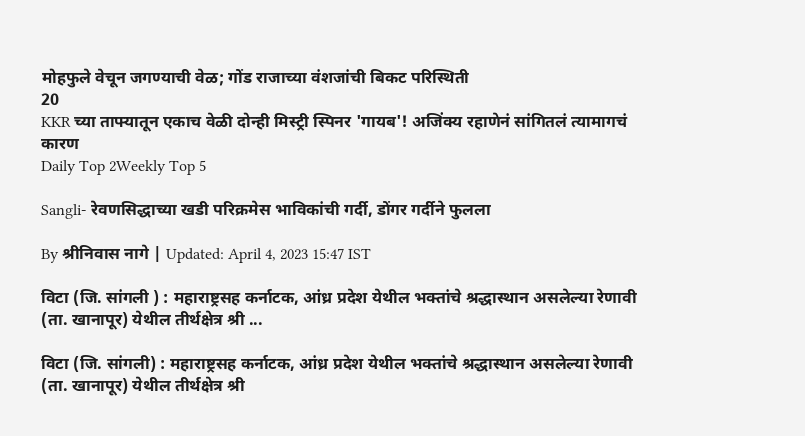मोहफुले वेचून जगण्याची वेळ; गोंड राजाच्या वंशजांची बिकट परिस्थिती
20
KKR च्या ताफ्यातून एकाच वेळी दोन्ही मिस्ट्री स्पिनर 'गायब'! अजिंक्य रहाणेनं सांगितलं त्यामागचं कारण
Daily Top 2Weekly Top 5

Sangli- रेवणसिद्धाच्या खडी परिक्रमेस भाविकांची गर्दी, डोंगर गर्दीने फुलला

By श्रीनिवास नागे | Updated: April 4, 2023 15:47 IST

विटा (जि. सांगली ) : महाराष्ट्रसह कर्नाटक, आंध्र प्रदेश येथील भक्तांचे श्रद्धास्थान असलेल्या रेणावी (ता. खानापूर) येथील तीर्थक्षेत्र श्री ...

विटा (जि. सांगली) : महाराष्ट्रसह कर्नाटक, आंध्र प्रदेश येथील भक्तांचे श्रद्धास्थान असलेल्या रेणावी (ता. खानापूर) येथील तीर्थक्षेत्र श्री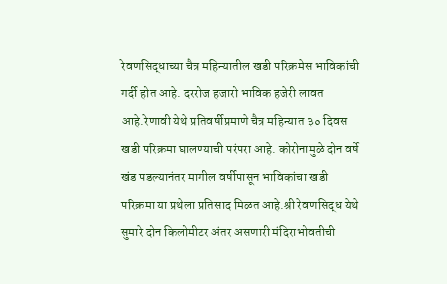रेवणसिद्धाच्या चैत्र महिन्यातील खडी परिक्रमेस भाविकांची गर्दी होत आहे. दररोज हजारो भाविक हजेरी लावत आहे.रेणावी येथे प्रतिवर्षीप्रमाणे चैत्र महिन्यात ३० दिवस खडी परिक्रमा घालण्याची परंपरा आहे. कोरोनामुळे दोन वर्षे खंड पडल्यानंतर मागील वर्षीपासून भाविकांचा खडी परिक्रमा या प्रथेला प्रतिसाद मिळत आहे.श्री रेवणसिद्ध येथे सुमारे दोन किलोमीटर अंतर असणारी मंदिराभोवतीची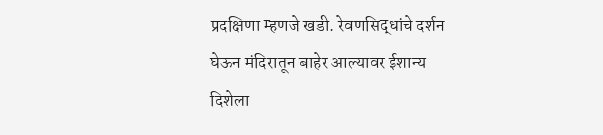प्रदक्षिणा म्हणजे खडी. रेवणसिद्धांचे दर्शन घेऊन मंदिरातून बाहेर आल्यावर ईशान्य दिशेला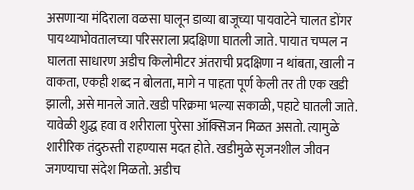असणाऱ्या मंदिराला वळसा घालून डाव्या बाजूच्या पायवाटेने चालत डोंगर पायथ्याभोवतालच्या परिसराला प्रदक्षिणा घातली जाते. पायात चप्पल न घालता साधारण अडीच किलोमीटर अंतराची प्रदक्षिणा न थांबता, खाली न वाकता, एकही शब्द न बोलता, मागे न पाहता पूर्ण केली तर ती एक खडी झाली, असे मानले जाते.खडी परिक्रमा भल्या सकाळी, पहाटे घातली जाते. यावेळी शुद्ध हवा व शरीराला पुरेसा ऑक्सिजन मिळत असतो. त्यामुळे शारीरिक तंदुरुस्ती राहण्यास मदत होते. खडीमुळे सृजनशील जीवन जगण्याचा संदेश मिळतो. अडीच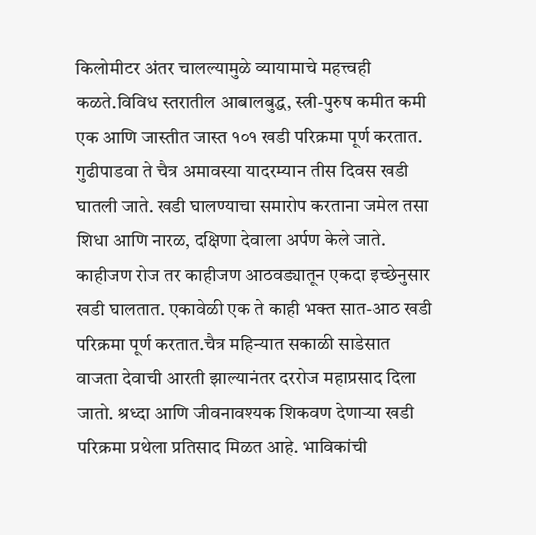किलोमीटर अंतर चालल्यामुळे व्यायामाचे महत्त्वही कळते.विविध स्तरातील आबालबुद्ध, स्त्री-पुरुष कमीत कमी एक आणि जास्तीत जास्त १०१ खडी परिक्रमा पूर्ण करतात. गुढीपाडवा ते चैत्र अमावस्या यादरम्यान तीस दिवस खडी घातली जाते. खडी घालण्याचा समारोप करताना जमेल तसा शिधा आणि नारळ, दक्षिणा देवाला अर्पण केले जाते. काहीजण रोज तर काहीजण आठवड्यातून एकदा इच्छेनुसार खडी घालतात. एकावेळी एक ते काही भक्त सात-आठ खडी परिक्रमा पूर्ण करतात.चैत्र महिन्यात सकाळी साडेसात वाजता देवाची आरती झाल्यानंतर दररोज महाप्रसाद दिला जातो. श्रध्दा आणि जीवनावश्यक शिकवण देणाऱ्या खडी परिक्रमा प्रथेला प्रतिसाद मिळत आहे. भाविकांची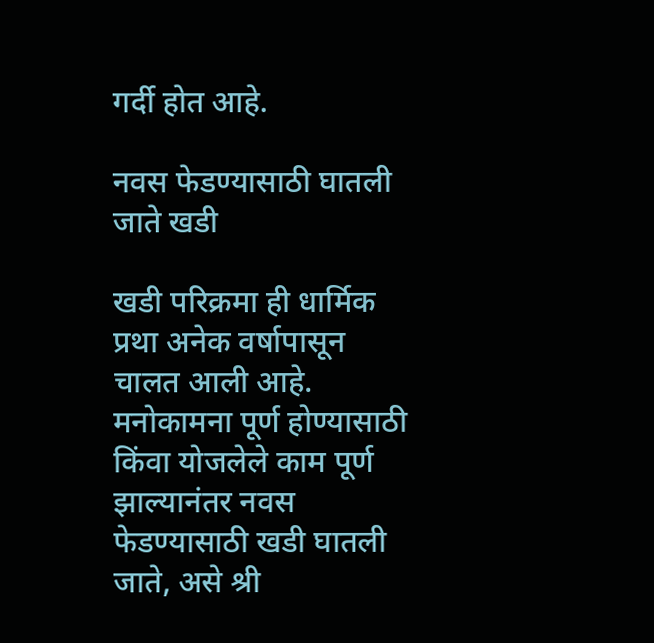गर्दी होत आहे.

नवस फेडण्यासाठी घातली जाते खडी

खडी परिक्रमा ही धार्मिक प्रथा अनेक वर्षापासून चालत आली आहे. मनोकामना पूर्ण होण्यासाठी किंवा योजलेले काम पूर्ण झाल्यानंतर नवस फेडण्यासाठी खडी घातली जाते, असे श्री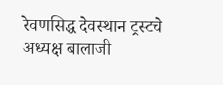रेवणसिद्ध देवस्थान ट्रस्टचे अध्यक्ष बालाजी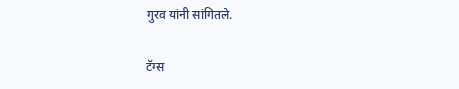गुरव यांनी सांगितले.

टॅग्स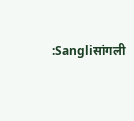:Sangliसांगली